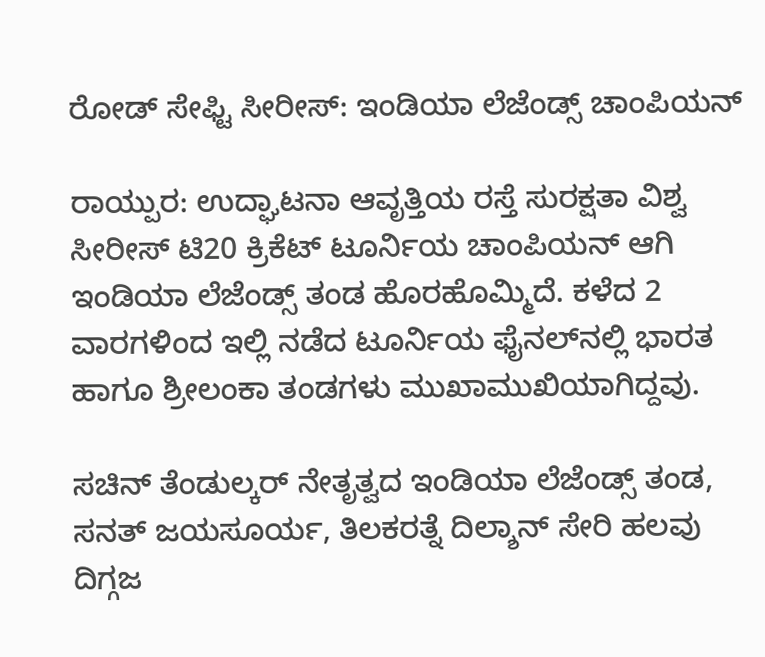ರೋಡ್‌ ಸೇಫ್ಟಿ ಸೀರೀಸ್‌: ಇಂಡಿಯಾ ಲೆಜೆಂಡ್ಸ್‌ ಚಾಂಪಿಯನ್‌

ರಾಯ್ಪುರ: ಉದ್ಘಾಟನಾ ಆವೃತ್ತಿಯ ರಸ್ತೆ ಸುರಕ್ಷತಾ ವಿಶ್ವ ಸೀರೀಸ್‌ ಟಿ20 ಕ್ರಿಕೆಟ್‌ ಟೂರ್ನಿಯ ಚಾಂಪಿಯನ್‌ ಆಗಿ ಇಂಡಿಯಾ ಲೆಜೆಂಡ್ಸ್‌ ತಂಡ ಹೊರಹೊಮ್ಮಿದೆ. ಕಳೆದ 2 ವಾರಗಳಿಂದ ಇಲ್ಲಿ ನಡೆದ ಟೂರ್ನಿಯ ಫೈನಲ್‌ನಲ್ಲಿ ಭಾರತ ಹಾಗೂ ಶ್ರೀಲಂಕಾ ತಂಡಗಳು ಮುಖಾಮುಖಿಯಾಗಿದ್ದವು.

ಸಚಿನ್‌ ತೆಂಡುಲ್ಕರ್‌ ನೇತೃತ್ವದ ಇಂಡಿಯಾ ಲೆಜೆಂಡ್ಸ್‌ ತಂಡ, ಸನತ್‌ ಜಯಸೂರ್ಯ, ತಿಲಕರತ್ನೆ ದಿಲ್ಶಾನ್‌ ಸೇರಿ ಹಲವು ದಿಗ್ಗಜ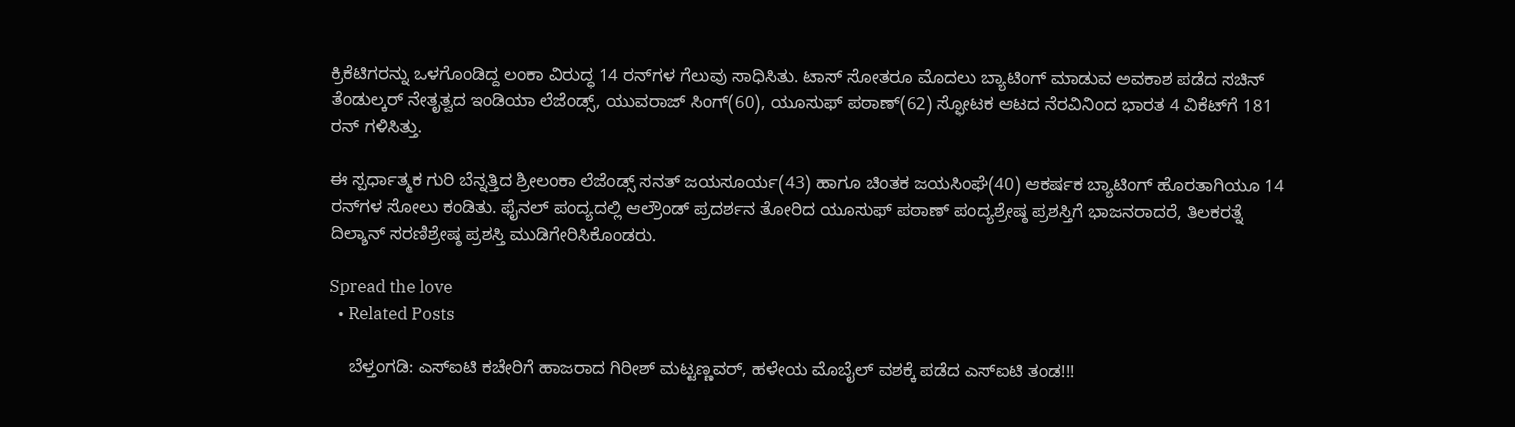ಕ್ರಿಕೆಟಿಗರನ್ನು ಒಳಗೊಂಡಿದ್ದ ಲಂಕಾ ವಿರುದ್ಧ 14 ರನ್‌ಗಳ ಗೆಲುವು ಸಾಧಿಸಿತು. ಟಾಸ್ ಸೋತರೂ ಮೊದಲು ಬ್ಯಾಟಿಂಗ್ ಮಾಡುವ ಅವಕಾಶ ಪಡೆದ ಸಚಿನ್ ತೆಂಡುಲ್ಕರ್ ನೇತೃತ್ವದ ಇಂಡಿಯಾ ಲೆಜೆಂಡ್ಸ್‌, ಯುವರಾಜ್‌ ಸಿಂಗ್(60), ಯೂಸುಫ್‌ ಪಠಾಣ್‌(62) ಸ್ಫೋಟಕ ಆಟದ ನೆರವಿನಿಂದ ಭಾರತ 4 ವಿಕೆಟ್‌ಗೆ 181 ರನ್‌ ಗಳಿಸಿತ್ತು.

ಈ ಸ್ಪರ್ಧಾತ್ಮಕ ಗುರಿ ಬೆನ್ನತ್ತಿದ ಶ್ರೀಲಂಕಾ ಲೆಜೆಂಡ್ಸ್‌ ಸನತ್ ಜಯಸೂರ್ಯ(43) ಹಾಗೂ ಚಿಂತಕ ಜಯಸಿಂಘೆ(40) ಆಕರ್ಷಕ ಬ್ಯಾಟಿಂಗ್‌ ಹೊರತಾಗಿಯೂ 14 ರನ್‌ಗಳ ಸೋಲು ಕಂಡಿತು. ಫೈನಲ್‌ ಪಂದ್ಯದಲ್ಲಿ ಆಲ್ರೌಂಡ್‌ ಪ್ರದರ್ಶನ ತೋರಿದ ಯೂಸುಫ್ ಪಠಾಣ್‌ ಪಂದ್ಯಶ್ರೇಷ್ಠ ಪ್ರಶಸ್ತಿಗೆ ಭಾಜನರಾದರೆ, ತಿಲಕರತ್ನೆ ದಿಲ್ಶಾನ್‌ ಸರಣಿಶ್ರೇಷ್ಠ ಪ್ರಶಸ್ತಿ ಮುಡಿಗೇರಿಸಿಕೊಂಡರು.

Spread the love
  • Related Posts

    ಬೆಳ್ತಂಗಡಿ: ಎಸ್ಐಟಿ ಕಚೇರಿಗೆ ಹಾಜರಾದ ಗಿರೀಶ್ ಮಟ್ಟಣ್ಣವರ್, ಹಳೇಯ ಮೊಬೈಲ್ ವಶಕ್ಕೆ ಪಡೆದ ಎಸ್ಐಟಿ ತಂಡ!!!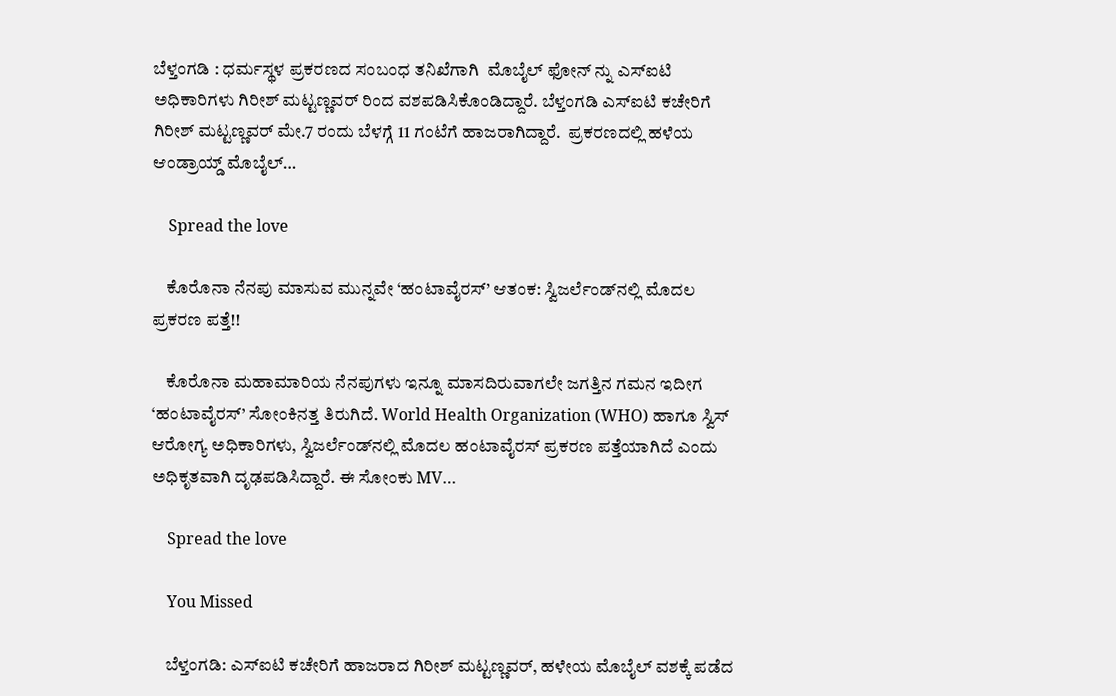ಬೆಳ್ತಂಗಡಿ : ಧರ್ಮಸ್ಥಳ ಪ್ರಕರಣದ ಸಂಬಂಧ ತನಿಖೆಗಾಗಿ  ಮೊಬೈಲ್ ಫೋನ್ ನ್ನು ಎಸ್ಐಟಿ ಅಧಿಕಾರಿಗಳು ಗಿರೀಶ್ ಮಟ್ಟಣ್ಣವರ್ ರಿಂದ ವಶಪಡಿಸಿಕೊಂಡಿದ್ದಾರೆ. ಬೆಳ್ತಂಗಡಿ ಎಸ್ಐಟಿ ಕಚೇರಿಗೆ  ಗಿರೀಶ್ ಮಟ್ಟಣ್ಣವರ್ ಮೇ.7 ರಂದು ಬೆಳಗ್ಗೆ 11 ಗಂಟೆಗೆ ಹಾಜರಾಗಿದ್ದಾರೆ.  ಪ್ರಕರಣದಲ್ಲಿ ಹಳೆಯ ಆಂಡ್ರಾಯ್ಡ್ ಮೊಬೈಲ್…

    Spread the love

    ಕೊರೊನಾ ನೆನಪು ಮಾಸುವ ಮುನ್ನವೇ ‘ಹಂಟಾವೈರಸ್’ ಆತಂಕ: ಸ್ವಿಜರ್ಲೆಂಡ್‌ನಲ್ಲಿ ಮೊದಲ ಪ್ರಕರಣ ಪತ್ತೆ!!

    ಕೊರೊನಾ ಮಹಾಮಾರಿಯ ನೆನಪುಗಳು ಇನ್ನೂ ಮಾಸದಿರುವಾಗಲೇ ಜಗತ್ತಿನ ಗಮನ ಇದೀಗ ‘ಹಂಟಾವೈರಸ್’ ಸೋಂಕಿನತ್ತ ತಿರುಗಿದೆ. World Health Organization (WHO) ಹಾಗೂ ಸ್ವಿಸ್ ಆರೋಗ್ಯ ಅಧಿಕಾರಿಗಳು, ಸ್ವಿಜರ್ಲೆಂಡ್‌ನಲ್ಲಿ ಮೊದಲ ಹಂಟಾವೈರಸ್ ಪ್ರಕರಣ ಪತ್ತೆಯಾಗಿದೆ ಎಂದು ಅಧಿಕೃತವಾಗಿ ದೃಢಪಡಿಸಿದ್ದಾರೆ. ಈ ಸೋಂಕು MV…

    Spread the love

    You Missed

    ಬೆಳ್ತಂಗಡಿ: ಎಸ್ಐಟಿ ಕಚೇರಿಗೆ ಹಾಜರಾದ ಗಿರೀಶ್ ಮಟ್ಟಣ್ಣವರ್, ಹಳೇಯ ಮೊಬೈಲ್ ವಶಕ್ಕೆ ಪಡೆದ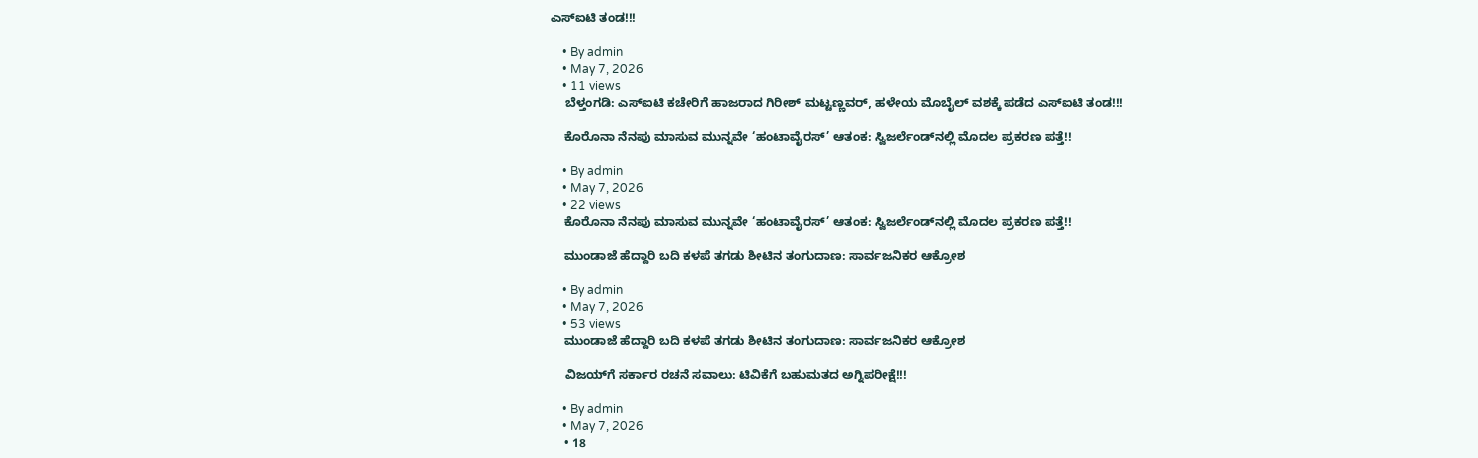ಎಸ್ಐಟಿ ತಂಡ!!!

    • By admin
    • May 7, 2026
    • 11 views
    ಬೆಳ್ತಂಗಡಿ: ಎಸ್ಐಟಿ ಕಚೇರಿಗೆ ಹಾಜರಾದ ಗಿರೀಶ್ ಮಟ್ಟಣ್ಣವರ್, ಹಳೇಯ ಮೊಬೈಲ್ ವಶಕ್ಕೆ ಪಡೆದ ಎಸ್ಐಟಿ ತಂಡ!!!

    ಕೊರೊನಾ ನೆನಪು ಮಾಸುವ ಮುನ್ನವೇ ‘ಹಂಟಾವೈರಸ್’ ಆತಂಕ: ಸ್ವಿಜರ್ಲೆಂಡ್‌ನಲ್ಲಿ ಮೊದಲ ಪ್ರಕರಣ ಪತ್ತೆ!!

    • By admin
    • May 7, 2026
    • 22 views
    ಕೊರೊನಾ ನೆನಪು ಮಾಸುವ ಮುನ್ನವೇ ‘ಹಂಟಾವೈರಸ್’ ಆತಂಕ: ಸ್ವಿಜರ್ಲೆಂಡ್‌ನಲ್ಲಿ ಮೊದಲ ಪ್ರಕರಣ ಪತ್ತೆ!!

    ಮುಂಡಾಜೆ ಹೆದ್ದಾರಿ ಬದಿ ಕಳಪೆ ತಗಡು ಶೀಟಿನ ತಂಗುದಾಣ: ಸಾರ್ವಜನಿಕರ ಆಕ್ರೋಶ

    • By admin
    • May 7, 2026
    • 53 views
    ಮುಂಡಾಜೆ ಹೆದ್ದಾರಿ ಬದಿ ಕಳಪೆ ತಗಡು ಶೀಟಿನ ತಂಗುದಾಣ: ಸಾರ್ವಜನಿಕರ ಆಕ್ರೋಶ

    ವಿಜಯ್‌ಗೆ ಸರ್ಕಾರ ರಚನೆ ಸವಾಲು: ಟಿವಿಕೆಗೆ ಬಹುಮತದ ಅಗ್ನಿಪರೀಕ್ಷೆ!!!

    • By admin
    • May 7, 2026
    • 18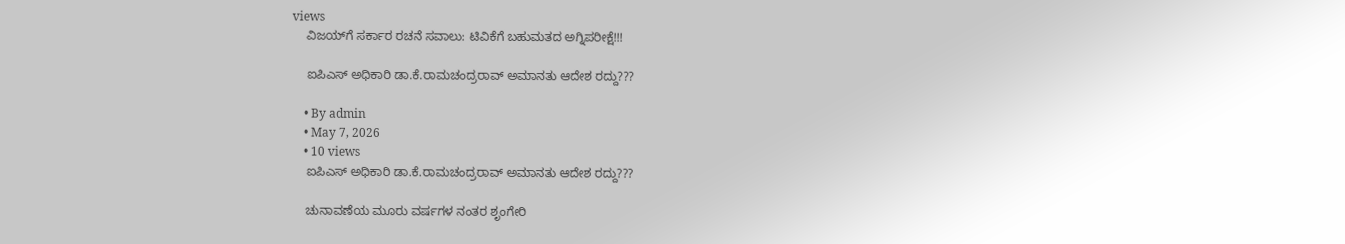views
    ವಿಜಯ್‌ಗೆ ಸರ್ಕಾರ ರಚನೆ ಸವಾಲು: ಟಿವಿಕೆಗೆ ಬಹುಮತದ ಅಗ್ನಿಪರೀಕ್ಷೆ!!!

    ಐಪಿಎಸ್‌ ಅಧಿಕಾರಿ ಡಾ.ಕೆ.ರಾಮಚಂದ್ರರಾವ್‌ ಅಮಾನತು ಆದೇಶ ರದ್ದು???

    • By admin
    • May 7, 2026
    • 10 views
    ಐಪಿಎಸ್‌ ಅಧಿಕಾರಿ ಡಾ.ಕೆ.ರಾಮಚಂದ್ರರಾವ್‌ ಅಮಾನತು ಆದೇಶ ರದ್ದು???

    ಚುನಾವಣೆಯ ಮೂರು ವರ್ಷಗಳ ನಂತರ ಶೃಂಗೇರಿ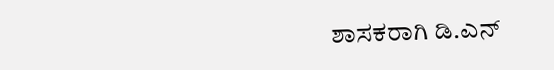ಶಾಸಕರಾಗಿ ಡಿ.ಎನ್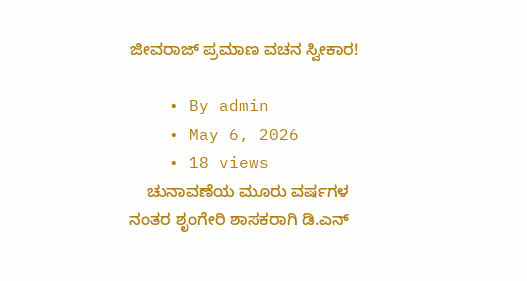ಜೀವರಾಜ್ ಪ್ರಮಾಣ ವಚನ ಸ್ವೀಕಾರ!

    • By admin
    • May 6, 2026
    • 18 views
    ಚುನಾವಣೆಯ ಮೂರು ವರ್ಷಗಳ ನಂತರ ಶೃಂಗೇರಿ ಶಾಸಕರಾಗಿ ಡಿ.ಎನ್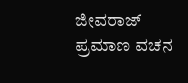ಜೀವರಾಜ್ ಪ್ರಮಾಣ ವಚನ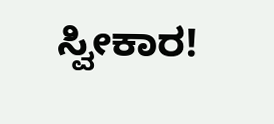ಸ್ವೀಕಾರ!